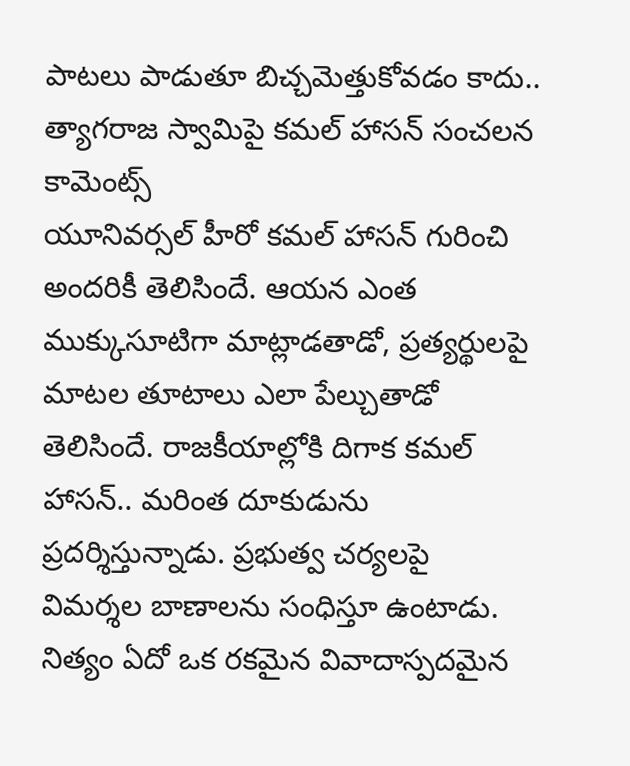పాటలు పాడుతూ బిచ్చమెత్తుకోవడం కాదు.. త్యాగరాజ స్వామిపై కమల్ హాసన్ సంచలన కామెంట్స్
యూనివర్సల్ హీరో కమల్ హాసన్ గురించి అందరికీ తెలిసిందే. ఆయన ఎంత ముక్కుసూటిగా మాట్లాడతాడో, ప్రత్యర్థులపై మాటల తూటాలు ఎలా పేల్చుతాడో తెలిసిందే. రాజకీయాల్లోకి దిగాక కమల్ హాసన్.. మరింత దూకుడును ప్రదర్శిస్తున్నాడు. ప్రభుత్వ చర్యలపై విమర్శల బాణాలను సంధిస్తూ ఉంటాడు. నిత్యం ఏదో ఒక రకమైన వివాదాస్పదమైన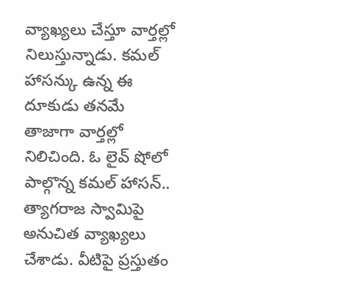వ్యాఖ్యలు చేస్తూ వార్తల్లో నిలుస్తున్నాడు. కమల్ హాసన్కు ఉన్న ఈ దూకుడు తనమే తాజాగా వార్తల్లో నిలిచింది. ఓ లైవ్ షోలో పాల్గొన్న కమల్ హాసన్.. త్యాగరాజ స్వామిపై అనుచిత వ్యాఖ్యలు చేశాడు. వీటిపై ప్రస్తుతం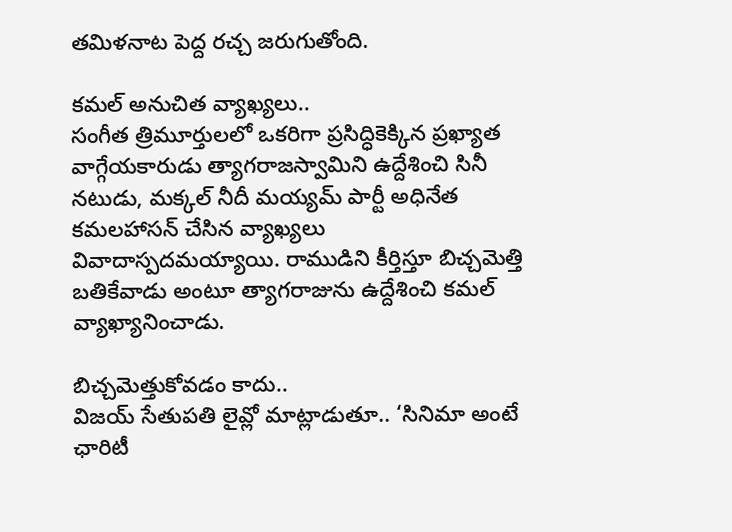తమిళనాట పెద్ద రచ్చ జరుగుతోంది.

కమల్ అనుచిత వ్యాఖ్యలు..
సంగీత త్రిమూర్తులలో ఒకరిగా ప్రసిద్ధికెక్కిన ప్రఖ్యాత వాగ్గేయకారుడు త్యాగరాజస్వామిని ఉద్దేశించి సినీ నటుడు, మక్కల్ నీదీ మయ్యమ్ పార్టీ అధినేత కమలహాసన్ చేసిన వ్యాఖ్యలు వివాదాస్పదమయ్యాయి. రాముడిని కీర్తిస్తూ బిచ్చమెత్తి బతికేవాడు అంటూ త్యాగరాజును ఉద్దేశించి కమల్ వ్యాఖ్యానించాడు.

బిచ్చమెత్తుకోవడం కాదు..
విజయ్ సేతుపతి లైవ్లో మాట్లాడుతూ.. ‘సినిమా అంటే ఛారిటీ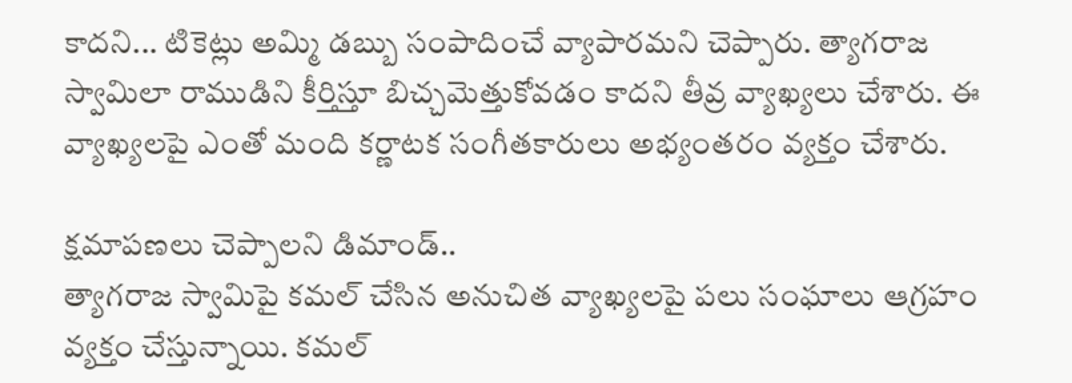కాదని... టికెట్లు అమ్మి డబ్బు సంపాదించే వ్యాపారమని చెప్పారు. త్యాగరాజ స్వామిలా రాముడిని కీర్తిస్తూ బిచ్చమెత్తుకోవడం కాదని తీవ్ర వ్యాఖ్యలు చేశారు. ఈ వ్యాఖ్యలపై ఎంతో మంది కర్ణాటక సంగీతకారులు అభ్యంతరం వ్యక్తం చేశారు.

క్షమాపణలు చెప్పాలని డిమాండ్..
త్యాగరాజ స్వామిపై కమల్ చేసిన అనుచిత వ్యాఖ్యలపై పలు సంఘాలు ఆగ్రహం వ్యక్తం చేస్తున్నాయి. కమల్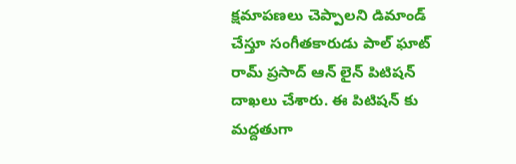క్షమాపణలు చెప్పాలని డిమాండ్ చేస్తూ సంగీతకారుడు పాల్ ఘాట్ రామ్ ప్రసాద్ ఆన్ లైన్ పిటిషన్ దాఖలు చేశారు. ఈ పిటిషన్ కు మద్దతుగా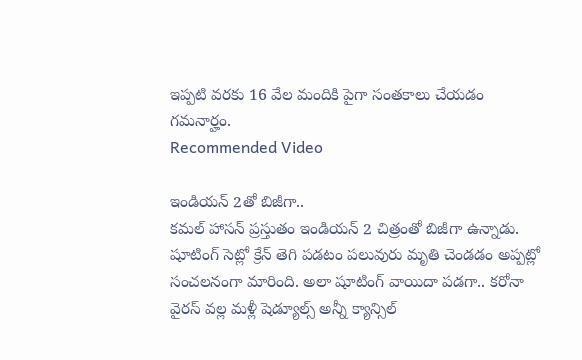ఇప్పటి వరకు 16 వేల మందికి పైగా సంతకాలు చేయడం గమనార్హం.
Recommended Video

ఇండియన్ 2తో బిజీగా..
కమల్ హాసన్ ప్రస్తుతం ఇండియన్ 2 చిత్రంతో బిజీగా ఉన్నాడు. షూటింగ్ సెట్లో క్రేన్ తెగి పడటం పలువురు మృతి చెండడం అప్పట్లో సంచలనంగా మారింది. అలా షూటింగ్ వాయిదా పడగా.. కరోనా వైరస్ వల్ల మళ్లీ షెడ్యూల్స్ అన్నీ క్యాన్సిల్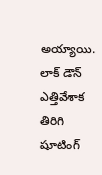అయ్యాయి. లాక్ డౌన్ ఎత్తివేశాక తిరిగి షూటింగ్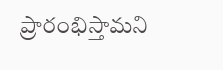ప్రారంభిస్తామని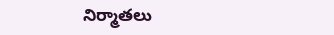నిర్మాతలు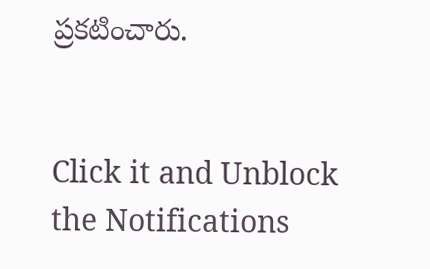ప్రకటించారు.


Click it and Unblock the Notifications